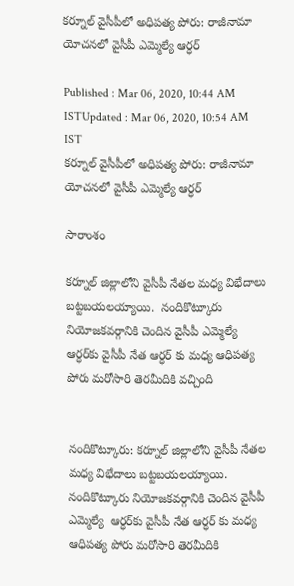కర్నూల్ వైసీపీలో అధిపత్య పోరు: రాజీనామా యోచనలో వైసీపీ ఎమ్మెల్యే ఆర్ధర్

Published : Mar 06, 2020, 10:44 AM ISTUpdated : Mar 06, 2020, 10:54 AM IST
కర్నూల్ వైసీపీలో అధిపత్య పోరు: రాజీనామా యోచనలో వైసీపీ ఎమ్మెల్యే ఆర్ధర్

సారాంశం

కర్నూల్ జిల్లాలోని వైసీపీ నేతల మధ్య విభేదాలు బట్టబయలయ్యాయి.  నందికొట్కూరు నియోజకవర్గానికి చెందిన వైసీపీ ఎమ్మెల్యే  ఆర్ధర్‌కు వైసీపీ నేత ఆర్ధర్‌ కు మధ్య ఆధిపత్య పోరు మరోసారి తెరమీదికి వచ్చింది


నందికొట్కూరు: కర్నూల్ జిల్లాలోని వైసీపీ నేతల మధ్య విభేదాలు బట్టబయలయ్యాయి.  నందికొట్కూరు నియోజకవర్గానికి చెందిన వైసీపీ ఎమ్మెల్యే  ఆర్ధర్‌కు వైసీపీ నేత ఆర్ధర్‌ కు మధ్య ఆధిపత్య పోరు మరోసారి తెరమీదికి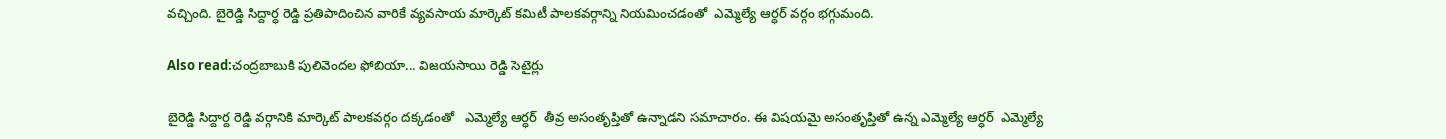వచ్చింది. బైరెడ్డి సిద్దార్ధ రెడ్డి ప్రతిపాదించిన వారికే వ్యవసాయ మార్కెట్ కమిటీ పాలకవర్గాన్ని నియమించడంతో  ఎమ్మెల్యే ఆర్ధర్ వర్గం భగ్గుమంది.

Also read:చంద్రబాబుకి పులివెందల ఫోబియా... విజయసాయి రెడ్డి సెటైర్లు

బైరెడ్డి సిద్దార్ద రెడ్డి వర్గానికి మార్కెట్ పాలకవర్గం దక్కడంతో   ఎమ్మెల్యే ఆర్ధర్  తీవ్ర అసంతృప్తితో ఉన్నాడని సమాచారం. ఈ విషయమై అసంతృప్తితో ఉన్న ఎమ్మెల్యే ఆర్ధర్  ఎమ్మెల్యే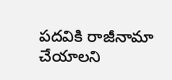పదవికి రాజీనామా చేయాలని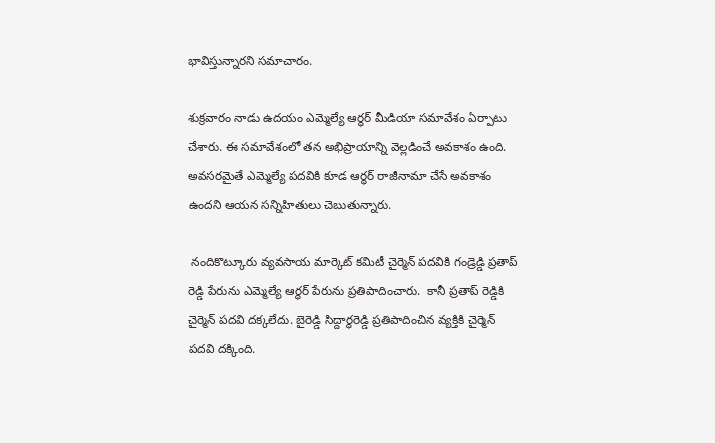భావిస్తున్నారని సమాచారం.

శుక్రవారం నాడు ఉదయం ఎమ్మెల్యే ఆర్ధర్ మీడియా సమావేశం ఏర్పాటు చేశారు. ఈ సమావేశంలో తన అభిప్రాయాన్ని వెల్లడించే అవకాశం ఉంది. అవసరమైతే ఎమ్మెల్యే పదవికి కూడ ఆర్ధర్ రాజీనామా చేసే అవకాశం ఉందని ఆయన సన్నిహితులు చెబుతున్నారు.

 నందికొట్కూరు వ్యవసాయ మార్కెట్ కమిటీ చైర్మెన్ పదవికి గండ్రెడ్డి ప్రతాప్ రెడ్డి పేరును ఎమ్మెల్యే ఆర్ధర్ పేరును ప్రతిపాదించారు.  కానీ ప్రతాప్ రెడ్డికి చైర్మెన్ పదవి దక్కలేదు. బైరెడ్డి సిద్దార్ధరెడ్డి ప్రతిపాదించిన వ్యక్తికి చైర్మెన్ పదవి దక్కింది.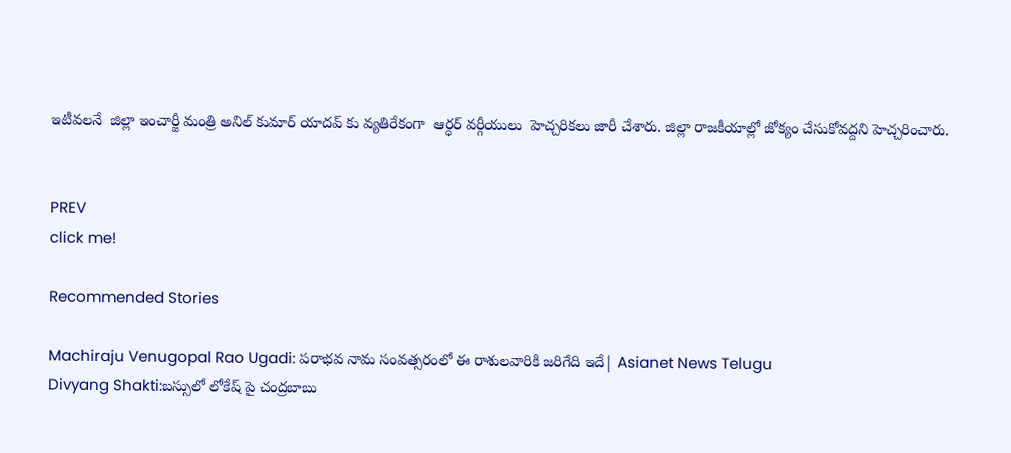ఇటీవలనే  జిల్లా ఇంచార్జీ మంత్రి అనిల్ కుమార్ యాదవ్ ‌కు వ్యతిరేకంగా  ఆర్ధర్ వర్గీయులు  హెచ్చరికలు జారీ చేశారు. జిల్లా రాజకీయాల్లో జోక్యం చేసుకోవద్దని హెచ్చరించారు.


PREV
click me!

Recommended Stories

Machiraju Venugopal Rao Ugadi: పరాభవ నామ సంవత్సరంలో ఈ రాశులవారికి జరిగేది ఇదే| Asianet News Telugu
Divyang Shakti:బస్సులో లోకేష్ పై చంద్రబాబు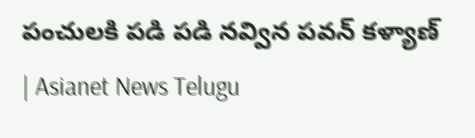పంచులకి పడి పడి నవ్విన పవన్ కళ్యాణ్ | Asianet News Telugu